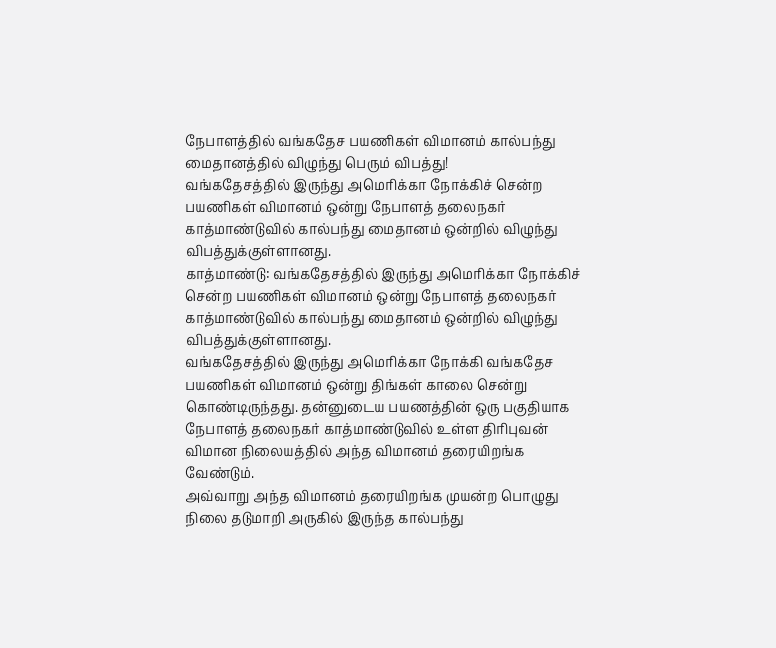நேபாளத்தில் வங்கதேச பயணிகள் விமானம் கால்பந்து மைதானத்தில் விழுந்து பெரும் விபத்து!
வங்கதேசத்தில் இருந்து அமெரிக்கா நோக்கிச் சென்ற பயணிகள் விமானம் ஒன்று நேபாளத் தலைநகர் காத்மாண்டுவில் கால்பந்து மைதானம் ஒன்றில் விழுந்து விபத்துக்குள்ளானது.
காத்மாண்டு: வங்கதேசத்தில் இருந்து அமெரிக்கா நோக்கிச் சென்ற பயணிகள் விமானம் ஒன்று நேபாளத் தலைநகர் காத்மாண்டுவில் கால்பந்து மைதானம் ஒன்றில் விழுந்து விபத்துக்குள்ளானது.
வங்கதேசத்தில் இருந்து அமெரிக்கா நோக்கி வங்கதேச பயணிகள் விமானம் ஒன்று திங்கள் காலை சென்று கொண்டிருந்தது. தன்னுடைய பயணத்தின் ஒரு பகுதியாக நேபாளத் தலைநகர் காத்மாண்டுவில் உள்ள திரிபுவன் விமான நிலையத்தில் அந்த விமானம் தரையிறங்க வேண்டும்.
அவ்வாறு அந்த விமானம் தரையிறங்க முயன்ற பொழுது நிலை தடுமாறி அருகில் இருந்த கால்பந்து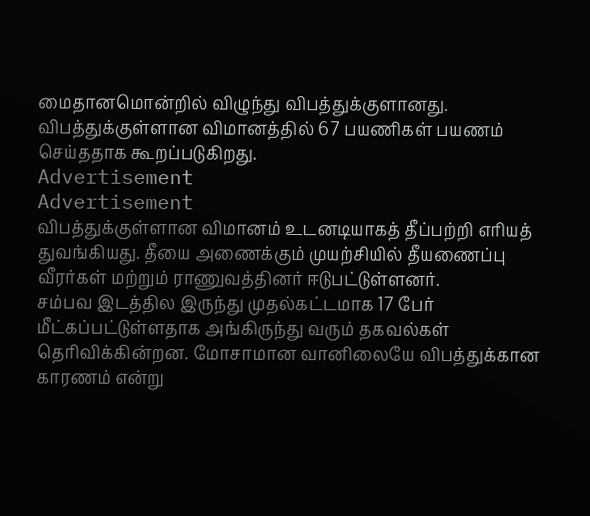மைதானமொன்றில் விழுந்து விபத்துக்குளானது. விபத்துக்குள்ளான விமானத்தில் 67 பயணிகள் பயணம் செய்ததாக கூறப்படுகிறது.
Advertisement
Advertisement
விபத்துக்குள்ளான விமானம் உடனடியாகத் தீப்பற்றி எரியத் துவங்கியது. தீயை அணைக்கும் முயற்சியில் தீயணைப்பு வீரர்கள் மற்றும் ராணுவத்தினர் ஈடுபட்டுள்ளனர்.
சம்பவ இடத்தில இருந்து முதல்கட்டமாக 17 பேர் மீட்கப்பட்டுள்ளதாக அங்கிருந்து வரும் தகவல்கள் தெரிவிக்கின்றன. மோசாமான வானிலையே விபத்துக்கான காரணம் என்று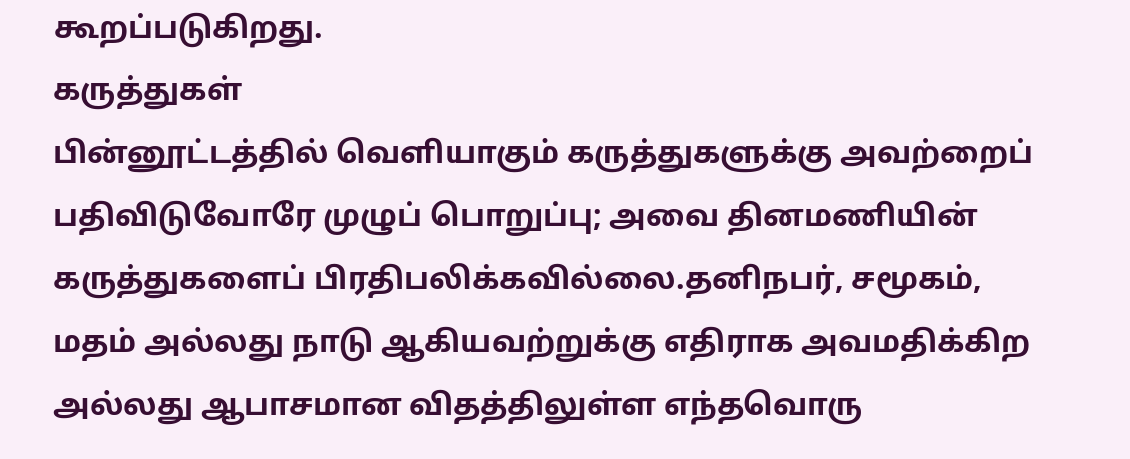கூறப்படுகிறது.
கருத்துகள்
பின்னூட்டத்தில் வெளியாகும் கருத்துகளுக்கு அவற்றைப் பதிவிடுவோரே முழுப் பொறுப்பு; அவை தினமணியின் கருத்துகளைப் பிரதிபலிக்கவில்லை.தனிநபர், சமூகம், மதம் அல்லது நாடு ஆகியவற்றுக்கு எதிராக அவமதிக்கிற அல்லது ஆபாசமான விதத்திலுள்ள எந்தவொரு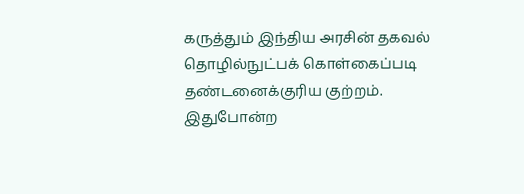கருத்தும் இந்திய அரசின் தகவல் தொழில்நுட்பக் கொள்கைப்படி தண்டனைக்குரிய குற்றம். இதுபோன்ற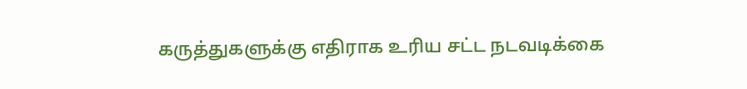கருத்துகளுக்கு எதிராக உரிய சட்ட நடவடிக்கை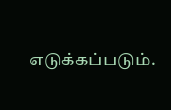எடுக்கப்படும்.